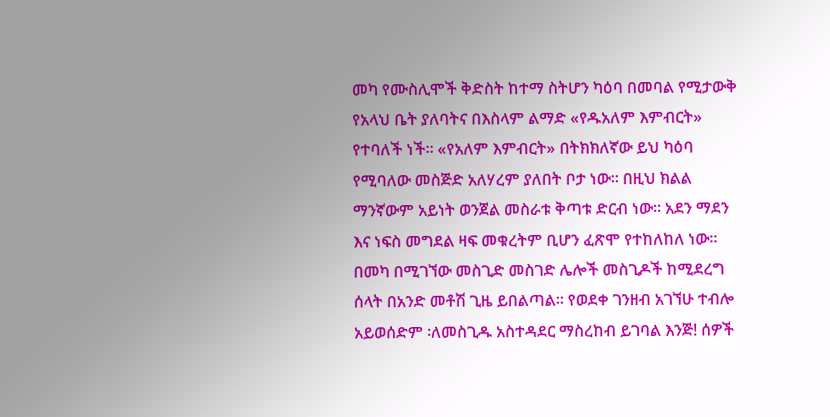መካ የሙስሊሞች ቅድስት ከተማ ስትሆን ካዕባ በመባል የሚታውቅ የአላህ ቤት ያለባትና በእስላም ልማድ «የዱአለም እምብርት» የተባለች ነች። «የአለም እምብርት» በትክክለኛው ይህ ካዕባ የሚባለው መስጅድ አለሃረም ያለበት ቦታ ነው። በዚህ ክልል ማንኛውም አይነት ወንጀል መስራቱ ቅጣቱ ድርብ ነው። አደን ማደን እና ነፍስ መግደል ዛፍ መቁረትም ቢሆን ፈጽሞ የተከለከለ ነው። በመካ በሚገኘው መስጊድ መስገድ ሌሎች መስጊዶች ከሚደረግ ሰላት በአንድ መቶሽ ጊዜ ይበልጣል። የወደቀ ገንዘብ አገኘሁ ተብሎ አይወሰድም ፡ለመስጊዱ አስተዳደር ማስረከብ ይገባል እንጅ! ሰዎች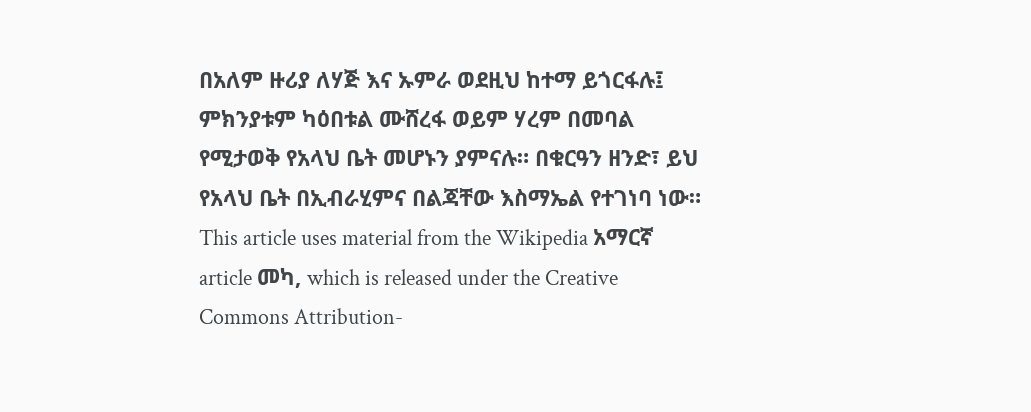በአለም ዙሪያ ለሃጅ እና ኡምራ ወደዚህ ከተማ ይጎርፋሉ፤ ምክንያቱም ካዕበቱል ሙሸረፋ ወይም ሃረም በመባል የሚታወቅ የአላህ ቤት መሆኑን ያምናሉ። በቁርዓን ዘንድ፣ ይህ የአላህ ቤት በኢብራሂምና በልጃቸው እስማኤል የተገነባ ነው።
This article uses material from the Wikipedia አማርኛ article መካ, which is released under the Creative Commons Attribution-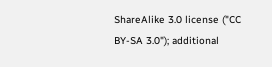ShareAlike 3.0 license ("CC BY-SA 3.0"); additional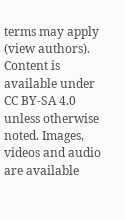terms may apply (view authors). Content is available under CC BY-SA 4.0 unless otherwise noted. Images, videos and audio are available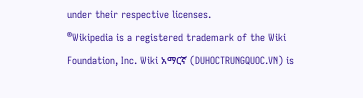under their respective licenses.
®Wikipedia is a registered trademark of the Wiki Foundation, Inc. Wiki አማርኛ (DUHOCTRUNGQUOC.VN) is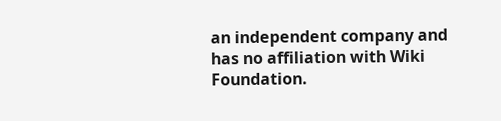an independent company and has no affiliation with Wiki Foundation.